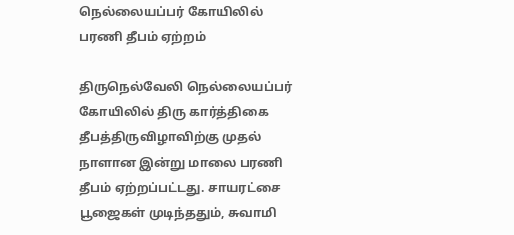நெல்லையப்பர் கோயிலில் பரணி தீபம் ஏற்றம்

திருநெல்வேலி நெல்லையப்பர் கோயிலில் திரு கார்த்திகை தீபத்திருவிழாவிற்கு முதல் நாளான இன்று மாலை பரணி தீபம் ஏற்றப்பட்டது. சாயரட்சை பூஜைகள் முடிந்ததும், சுவாமி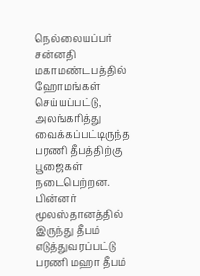நெல்லையப்பர் சன்னதி மகாமண்டபத்தில் ஹோமங்கள் செய்யப்பட்டு, அலங்கரித்து வைக்கப்பட்டிருந்த பரணி தீபத்திற்கு பூஜைகள் நடைபெற்றன. பின்னர் மூலஸ்தானத்தில் இருந்து தீபம் எடுத்துவரப்பட்டு பரணி மஹா தீபம்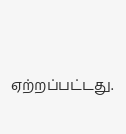ஏற்றப்பட்டது.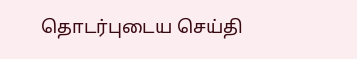தொடர்புடைய செய்தி